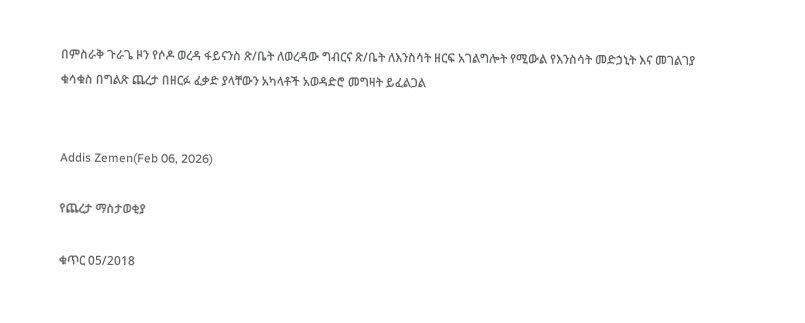በምስራቅ ጉራጌ ዞን የሶዶ ወረዳ ፋይናንስ ጽ/ቤት ለወረዳው ግብርና ጽ/ቤት ለእንስሳት ዘርፍ አገልግሎት የሚውል የእንስሳት መድኃኒት እና መገልገያ ቁሳቁስ በግልጽ ጨረታ በዘርፉ ፈቃድ ያላቸውን አካላቶች አወዳድሮ መግዛት ይፈልጋል


Addis Zemen(Feb 06, 2026)

የጨረታ ማስታወቂያ

ቁጥር 05/2018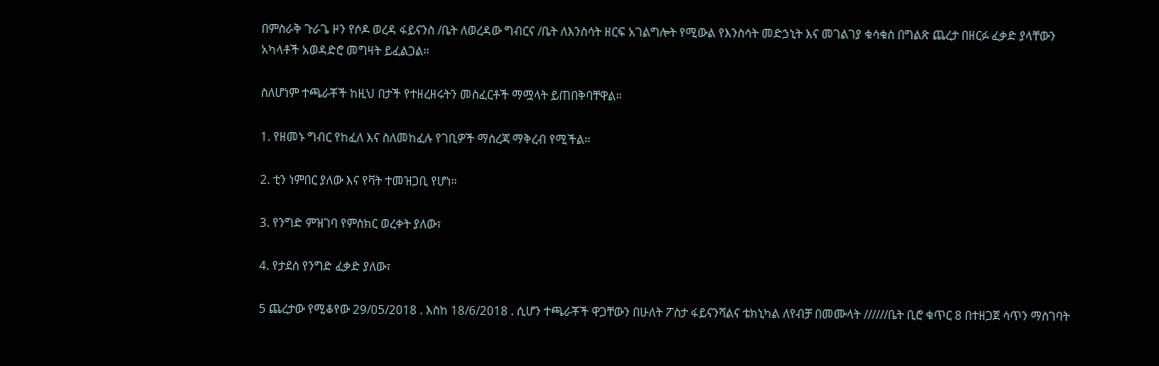በምስራቅ ጉራጌ ዞን የሶዶ ወረዳ ፋይናንስ /ቤት ለወረዳው ግብርና /ቤት ለእንስሳት ዘርፍ አገልግሎት የሚውል የእንስሳት መድኃኒት እና መገልገያ ቁሳቁስ በግልጽ ጨረታ በዘርፉ ፈቃድ ያላቸውን አካላቶች አወዳድሮ መግዛት ይፈልጋል።

ስለሆነም ተጫራቾች ከዚህ በታች የተዘረዘሩትን መስፈርቶች ማሟላት ይጠበቅባቸዋል።

1. የዘመኑ ግብር የከፈለ እና ስለመከፈሉ የገቢዎች ማስረጃ ማቅረብ የሚችል።

2. ቲን ነምበር ያለው እና የቫት ተመዝጋቢ የሆነ።

3. የንግድ ምዝገባ የምስክር ወረቀት ያለው፣

4. የታደሰ የንግድ ፈቃድ ያለው፣

5 ጨረታው የሚቆየው 29/05/2018 . እስከ 18/6/2018 . ሲሆን ተጫራቾች ዋጋቸውን በሁለት ፖስታ ፋይናንሻልና ቴክኒካል ለየብቻ በመሙላት //////ቤት ቢሮ ቁጥር 8 በተዘጋጀ ሳጥን ማስገባት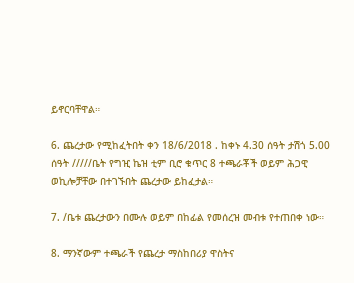ይኖርባቸዋል።

6. ጨረታው የሚከፈትበት ቀን 18/6/2018 . ከቀኑ 4.30 ሰዓት ታሽጎ 5.00 ሰዓት /////ቤት የግዢ ኬዝ ቲም ቢሮ ቁጥር 8 ተጫራቾች ወይም ሕጋዊ ወኪሎቻቸው በተገኙበት ጨረታው ይከፈታል።

7. /ቤቱ ጨረታውን በሙሉ ወይም በከፊል የመሰረዝ መብቱ የተጠበቀ ነው።

8. ማንኛውም ተጫራች የጨረታ ማስከበሪያ ዋስትና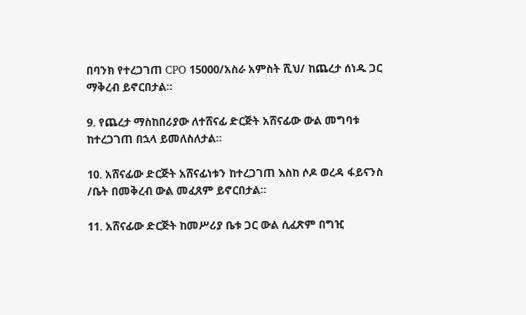በባንክ የተረጋገጠ CPO 15000/አስራ አምስት ሺህ/ ከጨረታ ሰነዱ ጋር ማቅረብ ይኖርበታል።

9. የጨረታ ማስከበሪያው ለተሸናፊ ድርጅት አሸናፊው ውል መግባቱ ከተረጋገጠ በኋላ ይመለስለታል።

10. አሸናፊው ድርጅት አሸናፊነቱን ከተረጋገጠ እስከ ሶዶ ወረዳ ፋይናንስ /ቤት በመቅረብ ውል መፈጸም ይኖርበታል።

11. አሸናፊው ድርጅት ከመሥሪያ ቤቱ ጋር ውል ሲፈጽም በግዢ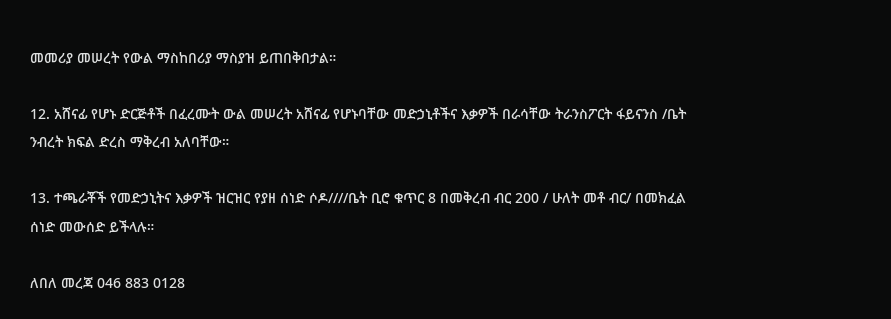መመሪያ መሠረት የውል ማስከበሪያ ማስያዝ ይጠበቅበታል።

12. አሸናፊ የሆኑ ድርጅቶች በፈረሙት ውል መሠረት አሸናፊ የሆኑባቸው መድኃኒቶችና እቃዎች በራሳቸው ትራንስፖርት ፋይናንስ /ቤት ንብረት ክፍል ድረስ ማቅረብ አለባቸው።

13. ተጫራቾች የመድኃኒትና እቃዎች ዝርዝር የያዘ ሰነድ ሶዶ////ቤት ቢሮ ቁጥር 8 በመቅረብ ብር 200 / ሁለት መቶ ብር/ በመክፈል ሰነድ መውሰድ ይችላሉ።

ለበለ መረጃ 046 883 0128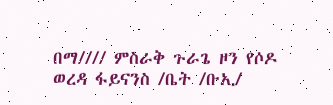በማ//// ምስራቅ ጉራጌ ዞን የሶዶ ወረዳ ፋይናንስ /ቤት /ቡኢ/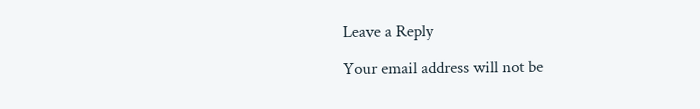Leave a Reply

Your email address will not be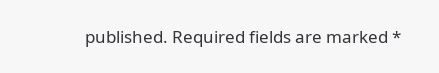published. Required fields are marked *